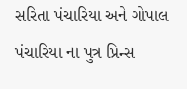સરિતા પંચારિયા અને ગોપાલ પંચારિયા ના પુત્ર પ્રિન્સ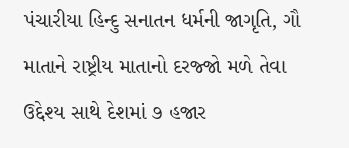પંચારીયા હિન્દુ સનાતન ધર્મની જાગૃતિ, ગૌ માતાને રાષ્ટ્રીય માતાનો દરજ્જો મળે તેવા ઉદ્દેશ્ય સાથે દેશમાં ૭ હજાર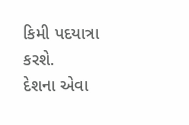કિમી પદયાત્રા કરશે.
દેશના એવા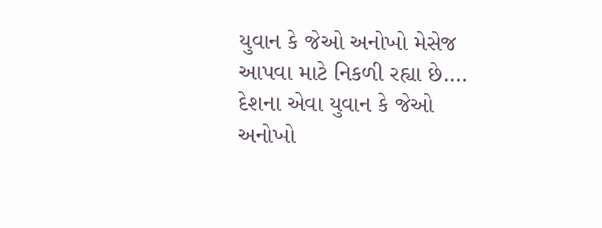યુવાન કે જેઓ અનોખો મેસેજ આપવા માટે નિકળી રહ્યા છે.…
દેશના એવા યુવાન કે જેઓ અનોખો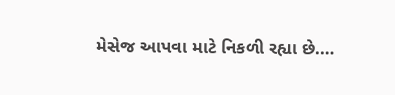મેસેજ આપવા માટે નિકળી રહ્યા છે.…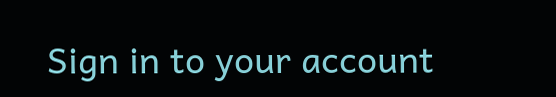Sign in to your account